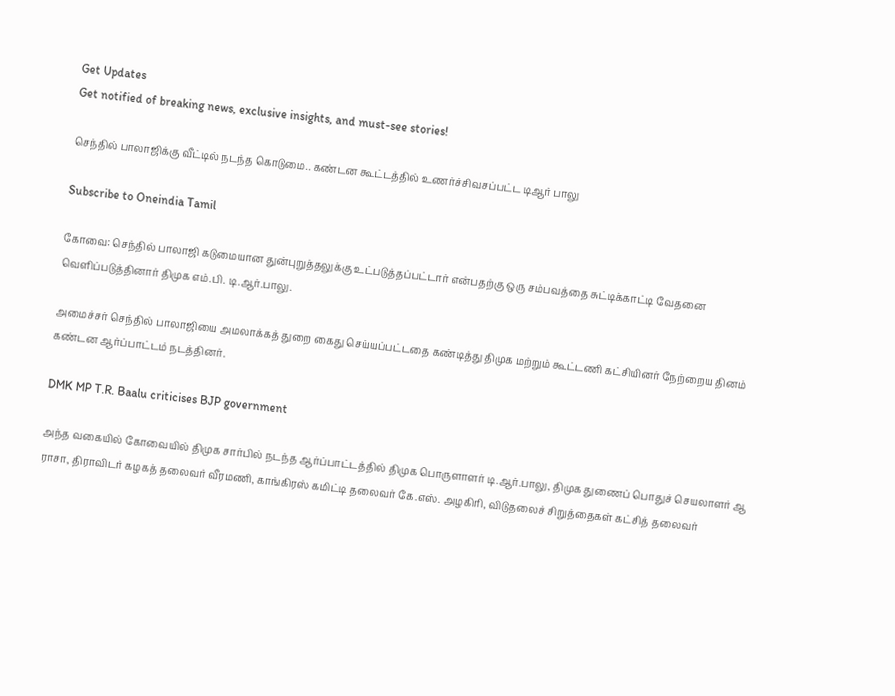Get Updates
Get notified of breaking news, exclusive insights, and must-see stories!

செந்தில் பாலாஜிக்கு வீட்டில் நடந்த கொடுமை.. கண்டன கூட்டத்தில் உணர்ச்சிவசப்பட்ட டிஆர் பாலு

Subscribe to Oneindia Tamil

கோவை: செந்தில் பாலாஜி கடுமையான துன்புறுத்தலுக்கு உட்படுத்தப்பட்டார் என்பதற்கு ஒரு சம்பவத்தை சுட்டிக்காட்டி வேதனை வெளிப்படுத்தினார் திமுக எம்.பி. டி.ஆர்.பாலு.

அமைச்சர் செந்தில் பாலாஜியை அமலாக்கத் துறை கைது செய்யப்பட்டதை கண்டித்து திமுக மற்றும் கூட்டணி கட்சியினர் நேற்றைய தினம் கண்டன ஆர்ப்பாட்டம் நடத்தினர்.

DMK MP T.R. Baalu criticises BJP government

அந்த வகையில் கோவையில் திமுக சார்பில் நடந்த ஆர்ப்பாட்டத்தில் திமுக பொருளாளர் டி.ஆர்.பாலு, திமுக துணைப் பொதுச் செயலாளர் ஆ ராசா, திராவிடர் கழகத் தலைவர் வீரமணி, காங்கிரஸ் கமிட்டி தலைவர் கே.எஸ். அழகிரி, விடுதலைச் சிறுத்தைகள் கட்சித் தலைவர்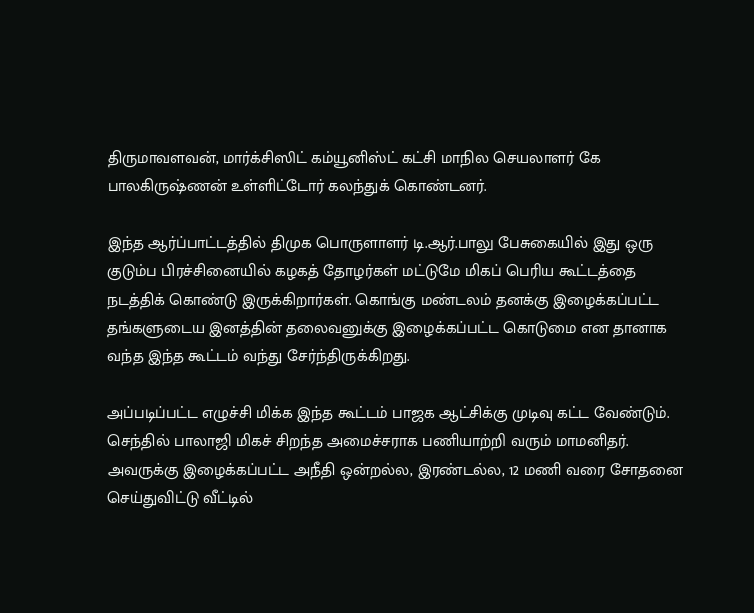திருமாவளவன், மார்க்சிஸிட் கம்யூனிஸ்ட் கட்சி மாநில செயலாளர் கே பாலகிருஷ்ணன் உள்ளிட்டோர் கலந்துக் கொண்டனர்.

இந்த ஆர்ப்பாட்டத்தில் திமுக பொருளாளர் டி.ஆர்.பாலு பேசுகையில் இது ஒரு குடும்ப பிரச்சினையில் கழகத் தோழர்கள் மட்டுமே மிகப் பெரிய கூட்டத்தை நடத்திக் கொண்டு இருக்கிறார்கள். கொங்கு மண்டலம் தனக்கு இழைக்கப்பட்ட தங்களுடைய இனத்தின் தலைவனுக்கு இழைக்கப்பட்ட கொடுமை என தானாக வந்த இந்த கூட்டம் வந்து சேர்ந்திருக்கிறது.

அப்படிப்பட்ட எழுச்சி மிக்க இந்த கூட்டம் பாஜக ஆட்சிக்கு முடிவு கட்ட வேண்டும். செந்தில் பாலாஜி மிகச் சிறந்த அமைச்சராக பணியாற்றி வரும் மாமனிதர். அவருக்கு இழைக்கப்பட்ட அநீதி ஒன்றல்ல, இரண்டல்ல, 12 மணி வரை சோதனை செய்துவிட்டு வீட்டில்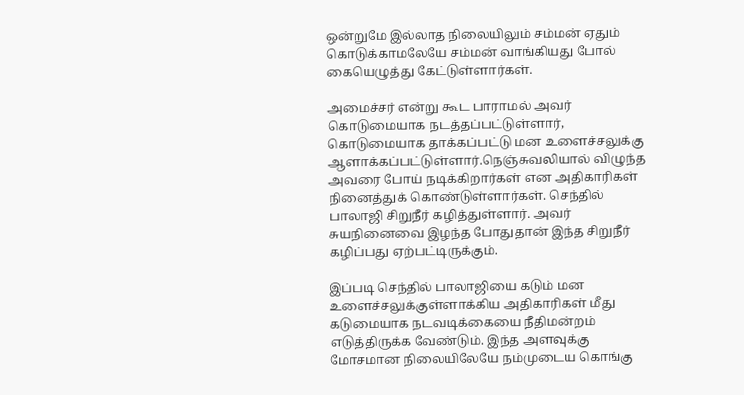ஒன்றுமே இல்லாத நிலையிலும் சம்மன் ஏதும் கொடுக்காமலேயே சம்மன் வாங்கியது போல் கையெழுத்து கேட்டுள்ளார்கள்.

அமைச்சர் என்று கூட பாராமல் அவர் கொடுமையாக நடத்தப்பட்டுள்ளார், கொடுமையாக தாக்கப்பட்டு மன உளைச்சலுக்கு ஆளாக்கப்பட்டுள்ளார்.நெஞ்சுவலியால் விழுந்த அவரை போய் நடிக்கிறார்கள் என அதிகாரிகள் நினைத்துக் கொண்டுள்ளார்கள். செந்தில் பாலாஜி சிறுநீர் கழித்துள்ளார். அவர் சுயநினைவை இழந்த போதுதான் இந்த சிறுநீர் கழிப்பது ஏற்பட்டிருக்கும்.

இப்படி செந்தில் பாலாஜியை கடும் மன உளைச்சலுக்குள்ளாக்கிய அதிகாரிகள் மீது கடுமையாக நடவடிக்கையை நீதிமன்றம் எடுத்திருக்க வேண்டும். இந்த அளவுக்கு மோசமான நிலையிலேயே நம்முடைய கொங்கு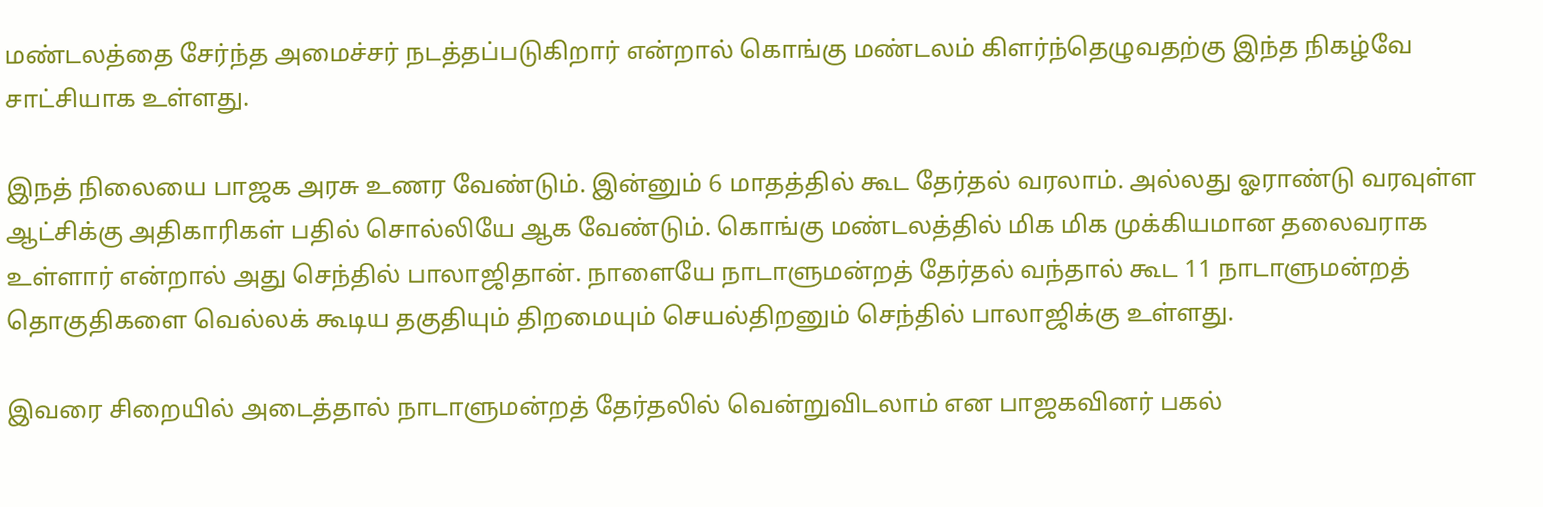மண்டலத்தை சேர்ந்த அமைச்சர் நடத்தப்படுகிறார் என்றால் கொங்கு மண்டலம் கிளர்ந்தெழுவதற்கு இந்த நிகழ்வே சாட்சியாக உள்ளது.

இநத் நிலையை பாஜக அரசு உணர வேண்டும். இன்னும் 6 மாதத்தில் கூட தேர்தல் வரலாம். அல்லது ஓராண்டு வரவுள்ள ஆட்சிக்கு அதிகாரிகள் பதில் சொல்லியே ஆக வேண்டும். கொங்கு மண்டலத்தில் மிக மிக முக்கியமான தலைவராக உள்ளார் என்றால் அது செந்தில் பாலாஜிதான். நாளையே நாடாளுமன்றத் தேர்தல் வந்தால் கூட 11 நாடாளுமன்றத் தொகுதிகளை வெல்லக் கூடிய தகுதியும் திறமையும் செயல்திறனும் செந்தில் பாலாஜிக்கு உள்ளது.

இவரை சிறையில் அடைத்தால் நாடாளுமன்றத் தேர்தலில் வென்றுவிடலாம் என பாஜகவினர் பகல்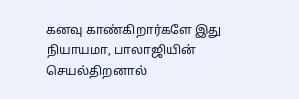கனவு காண்கிறார்களே இது நியாயமா, பாலாஜியின் செயல்திறனால்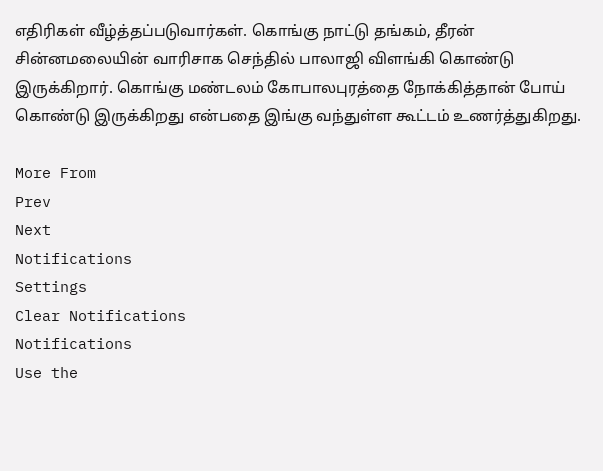எதிரிகள் வீழ்த்தப்படுவார்கள். கொங்கு நாட்டு தங்கம், தீரன் சின்னமலையின் வாரிசாக செந்தில் பாலாஜி விளங்கி கொண்டு இருக்கிறார். கொங்கு மண்டலம் கோபாலபுரத்தை நோக்கித்தான் போய் கொண்டு இருக்கிறது என்பதை இங்கு வந்துள்ள கூட்டம் உணர்த்துகிறது.

More From
Prev
Next
Notifications
Settings
Clear Notifications
Notifications
Use the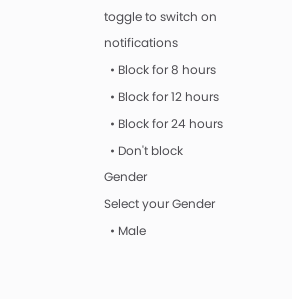toggle to switch on notifications
  • Block for 8 hours
  • Block for 12 hours
  • Block for 24 hours
  • Don't block
Gender
Select your Gender
  • Male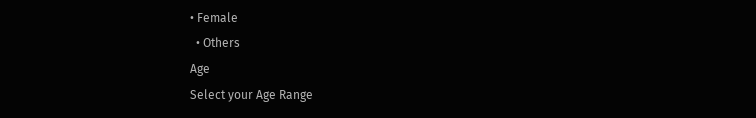• Female
  • Others
Age
Select your Age Range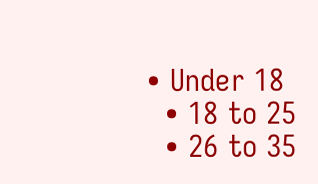• Under 18
  • 18 to 25
  • 26 to 35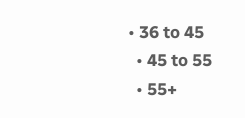• 36 to 45
  • 45 to 55
  • 55+